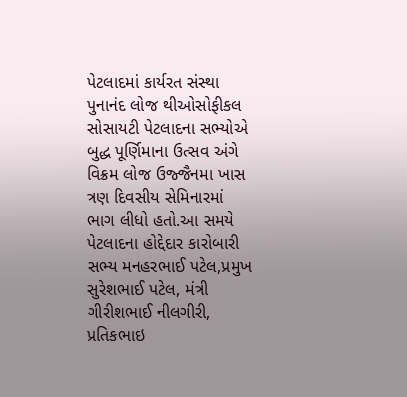પેટલાદમાં કાર્યરત સંસ્થા પુનાનંદ લોજ થીઓસોફીકલ સોસાયટી પેટલાદના સભ્યોએ બુદ્ધ પૂર્ણિમાના ઉત્સવ અંગે વિક્રમ લોજ ઉજ્જૈનમા ખાસ ત્રણ દિવસીય સેમિનારમાં ભાગ લીધો હતો.આ સમયે પેટલાદના હોદ્દેદાર કારોબારી સભ્ય મનહરભાઈ પટેલ,પ્રમુખ સુરેશભાઈ પટેલ, મંત્રી ગીરીશભાઈ નીલગીરી, પ્રતિકભાઇ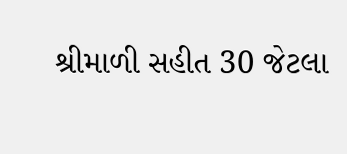શ્રીમાળી સહીત 30 જેટલા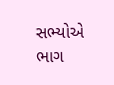સભ્યોએ ભાગ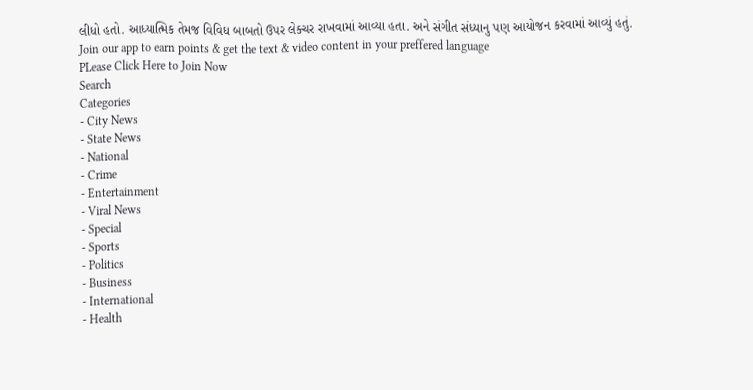લીધો હતો. આધ્યાત્મિક તેમજ વિવિધ બાબતો ઉપર લેક્ચર રાખવામાં આવ્યા હતા. અને સંગીત સંધ્યાનુ પણ આયોજન કરવામાં આવ્યું હતું.
Join our app to earn points & get the text & video content in your preffered language
PLease Click Here to Join Now
Search
Categories
- City News
- State News
- National
- Crime
- Entertainment
- Viral News
- Special
- Sports
- Politics
- Business
- International
- Health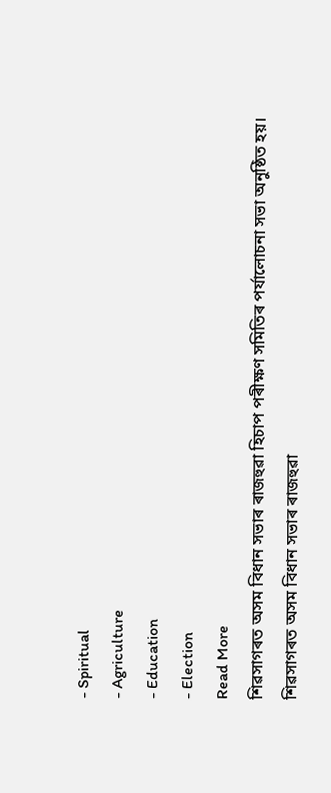- Spiritual
- Agriculture
- Education
- Election
Read More
শিৱসাগৰত অসম বিধান সভাৰ ৰাজহুৱা হিচাপ পৰীক্ষণ সমিতিৰ পৰ্যালোচনা সভা অনুষ্ঠিত হয়।
শিৱসাগৰত অসম বিধান সভাৰ ৰাজহুৱা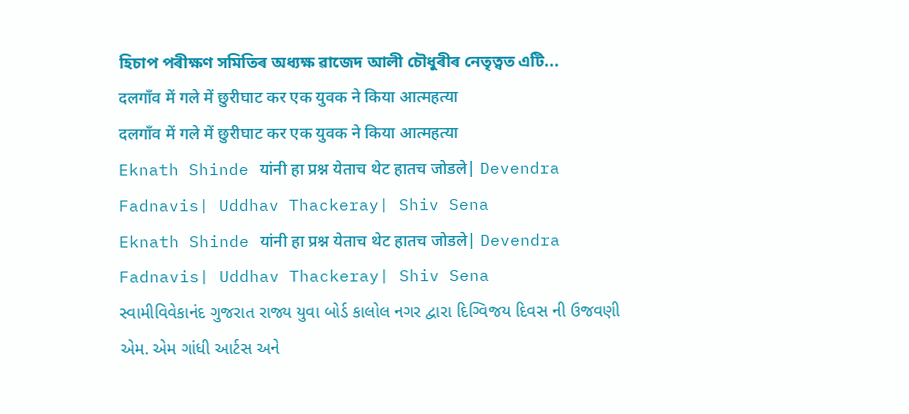হিচাপ পৰীক্ষণ সমিতিৰ অধ্যক্ষ ৱাজেদ আলী চৌধুৰীৰ নেতৃত্বত এটি...
दलगाँव में गले में छुरीघाट कर एक युवक ने किया आत्महत्या
दलगाँव में गले में छुरीघाट कर एक युवक ने किया आत्महत्या
Eknath Shinde यांनी हा प्रश्न येताच थेट हातच जोडले| Devendra Fadnavis| Uddhav Thackeray| Shiv Sena
Eknath Shinde यांनी हा प्रश्न येताच थेट हातच जोडले| Devendra Fadnavis| Uddhav Thackeray| Shiv Sena
સ્વામીવિવેકાનંદ ગુજરાત રાજ્ય યુવા બોર્ડ કાલોલ નગર દ્વારા દિગ્વિજય દિવસ ની ઉજવણી
એમ. એમ ગાંધી આર્ટસ અને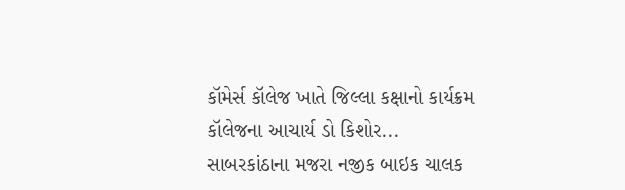કૉમેર્સ કૉલેજ ખાતે જિલ્લા કક્ષાનો કાર્યક્રમ કૉલેજના આચાર્ય ડો કિશોર...
સાબરકાંઠાના મજરા નજીક બાઇક ચાલક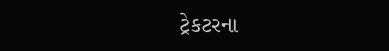ટ્રેકટરના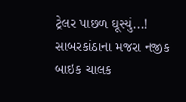ટ્રેલર પાછળ ઘૂસ્યું...!
સાબરકાંઠાના મજરા નજીક બાઇક ચાલક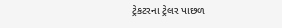ટ્રેકટરના ટ્રેલર પાછળ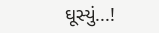ઘૂસ્યું...!